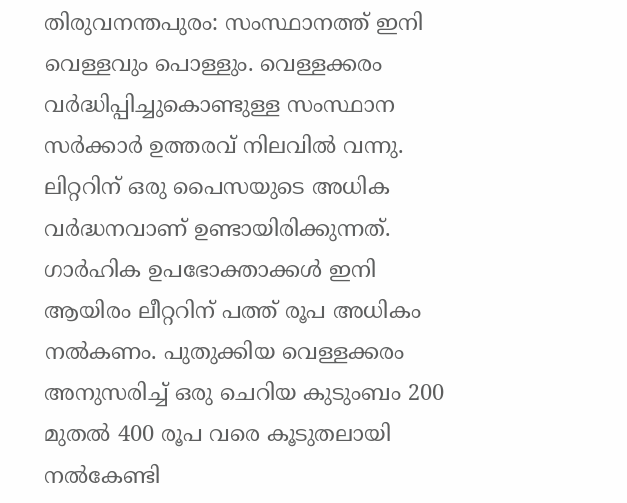തിരുവനന്തപുരം: സംസ്ഥാനത്ത് ഇനി വെള്ളവും പൊള്ളും. വെള്ളക്കരം വർദ്ധിപ്പിച്ചുകൊണ്ടുള്ള സംസ്ഥാന സർക്കാർ ഉത്തരവ് നിലവിൽ വന്നു. ലിറ്ററിന് ഒരു പൈസയുടെ അധിക വർദ്ധനവാണ് ഉണ്ടായിരിക്കുന്നത്.
ഗാർഹിക ഉപഭോക്താക്കൾ ഇനി ആയിരം ലീറ്ററിന് പത്ത് രൂപ അധികം നൽകണം. പുതുക്കിയ വെള്ളക്കരം അനുസരിച്ച് ഒരു ചെറിയ കുടുംബം 200 മുതൽ 400 രൂപ വരെ കൂടുതലായി നൽകേണ്ടി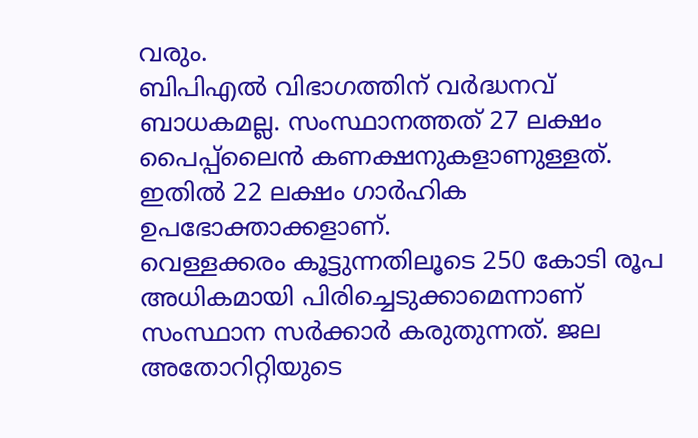വരും.
ബിപിഎൽ വിഭാഗത്തിന് വർദ്ധനവ് ബാധകമല്ല. സംസ്ഥാനത്തത് 27 ലക്ഷം പൈപ്പ്ലൈൻ കണക്ഷനുകളാണുള്ളത്. ഇതിൽ 22 ലക്ഷം ഗാർഹിക ഉപഭോക്താക്കളാണ്.
വെള്ളക്കരം കൂട്ടുന്നതിലൂടെ 250 കോടി രൂപ അധികമായി പിരിച്ചെടുക്കാമെന്നാണ് സംസ്ഥാന സർക്കാർ കരുതുന്നത്. ജല അതോറിറ്റിയുടെ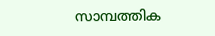സാമ്പത്തിക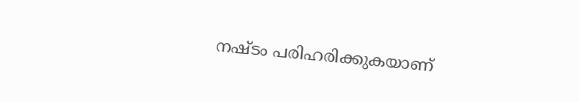നഷ്ടം പരിഹരിക്കുകയാണ്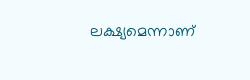ലക്ഷ്യമെന്നാണ്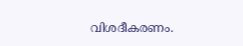വിശദീകരണം.